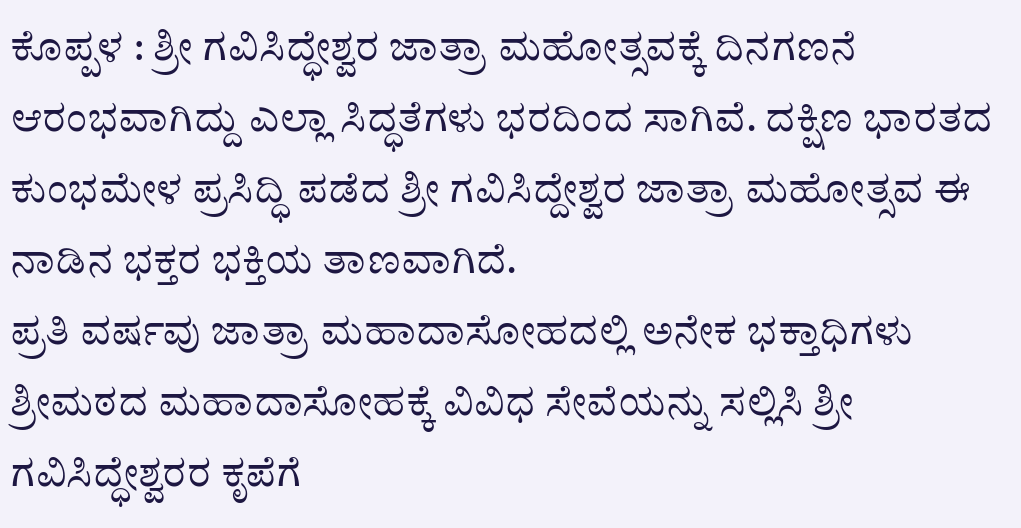ಕೊಪ್ಪಳ : ಶ್ರೀ ಗವಿಸಿದ್ಧೇಶ್ವರ ಜಾತ್ರಾ ಮಹೋತ್ಸವಕ್ಕೆ ದಿನಗಣನೆ ಆರಂಭವಾಗಿದ್ದು ಎಲ್ಲಾ ಸಿದ್ಧತೆಗಳು ಭರದಿಂದ ಸಾಗಿವೆ. ದಕ್ಷಿಣ ಭಾರತದ ಕುಂಭಮೇಳ ಪ್ರಸಿದ್ಧಿ ಪಡೆದ ಶ್ರೀ ಗವಿಸಿದ್ದೇಶ್ವರ ಜಾತ್ರಾ ಮಹೋತ್ಸವ ಈ ನಾಡಿನ ಭಕ್ತರ ಭಕ್ತಿಯ ತಾಣವಾಗಿದೆ.
ಪ್ರತಿ ವರ್ಷವು ಜಾತ್ರಾ ಮಹಾದಾಸೋಹದಲ್ಲಿ ಅನೇಕ ಭಕ್ತಾಧಿಗಳು ಶ್ರೀಮಠದ ಮಹಾದಾಸೋಹಕ್ಕೆ ವಿವಿಧ ಸೇವೆಯನ್ನು ಸಲ್ಲಿಸಿ ಶ್ರೀ ಗವಿಸಿದ್ಧೇಶ್ವರರ ಕೃಪೆಗೆ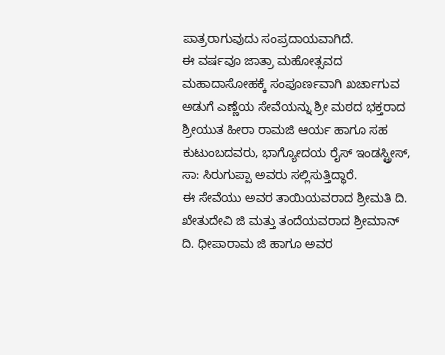ಪಾತ್ರರಾಗುವುದು ಸಂಪ್ರದಾಯವಾಗಿದೆ.
ಈ ವರ್ಷವೂ ಜಾತ್ರಾ ಮಹೋತ್ಸವದ ಮಹಾದಾಸೋಹಕ್ಕೆ ಸಂಪೂರ್ಣವಾಗಿ ಖರ್ಚಾಗುವ ಅಡುಗೆ ಎಣ್ಣೆಯ ಸೇವೆಯನ್ನು ಶ್ರೀ ಮಠದ ಭಕ್ತರಾದ ಶ್ರೀಯುತ ಹೀರಾ ರಾಮಜಿ ಆರ್ಯ ಹಾಗೂ ಸಹ ಕುಟುಂಬದವರು, ಭಾಗ್ಯೋದಯ ರೈಸ್ ಇಂಡಸ್ಟ್ರೀಸ್, ಸಾ: ಸಿರುಗುಪ್ಪಾ ಅವರು ಸಲ್ಲಿಸುತ್ತಿದ್ಧಾರೆ.
ಈ ಸೇವೆಯು ಅವರ ತಾಯಿಯವರಾದ ಶ್ರೀಮತಿ ದಿ. ಖೇತುದೇವಿ ಜಿ ಮತ್ತು ತಂದೆಯವರಾದ ಶ್ರೀಮಾನ್ ದಿ. ಧೀಪಾರಾಮ ಜಿ ಹಾಗೂ ಅವರ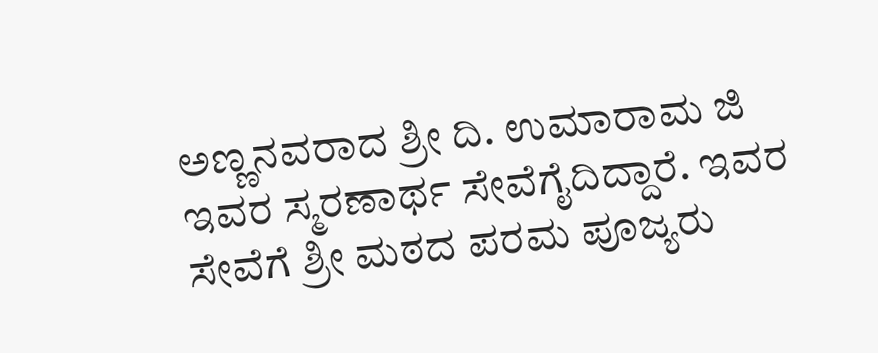ಅಣ್ಣನವರಾದ ಶ್ರೀ ದಿ. ಉಮಾರಾಮ ಜಿ ಇವರ ಸ್ಮರಣಾರ್ಥ ಸೇವೆಗೈದಿದ್ದಾರೆ. ಇವರ ಸೇವೆಗೆ ಶ್ರೀ ಮಠದ ಪರಮ ಪೂಜ್ಯರು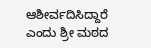ಆಶೀರ್ವದಿಸಿದ್ದಾರೆ ಎಂದು ಶ್ರೀ ಮಠದ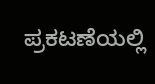ಪ್ರಕಟಣೆಯಲ್ಲಿ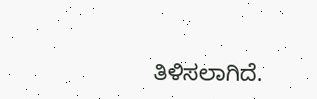ತಿಳಿಸಲಾಗಿದೆ.